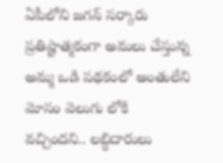ఏపీలోని జగన్ సర్కారు ప్రతిష్టాత్మకంగా అమలు చేస్తున్న అమ్మ ఒడి పథకంలో అంతులేని మోసం వెలుగు లోకి వచ్చిందని.. లబ్ధిదారులు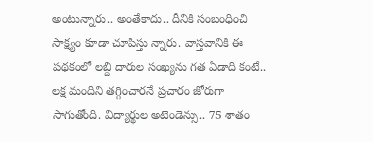అంటున్నారు.. అంతేకాదు.. దీనికి సంబంధించి సాక్ష్యం కూడా చూపిస్తు న్నారు. వాస్తవానికి ఈ పథకంలో లబ్ది దారుల సంఖ్యను గత ఏడాది కంటే.. లక్ష మందిని తగ్గించారనే ప్రచారం జోరుగా సాగుతోంది. విద్యార్థుల అటెండెన్సు.. 75 శాతం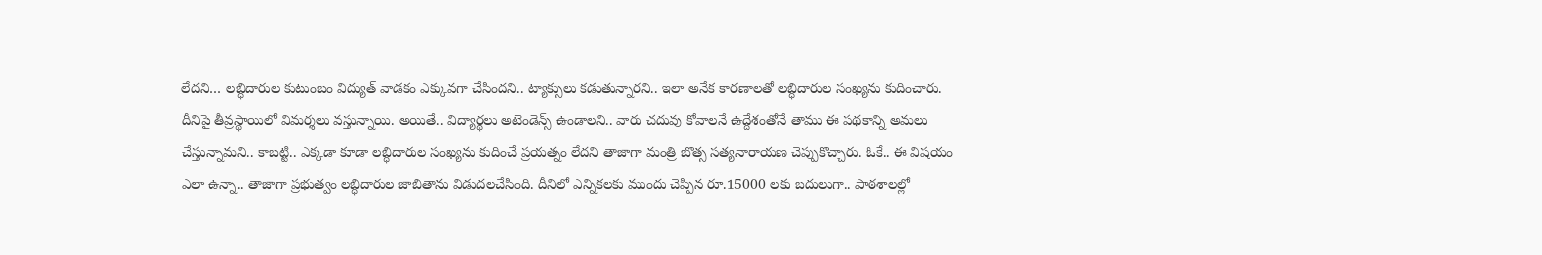లేదని… లబ్ధిదారుల కుటుంబం విద్యుత్ వాడకం ఎక్కువగా చేసిందని.. ట్యాక్సులు కడుతున్నారని.. ఇలా అనేక కారణాలతో లబ్ధిదారుల సంఖ్యను కుదించారు.
దీనిపై తీవ్రస్థాయిలో విమర్శలు వస్తున్నాయి. అయితే.. విద్యార్థలు అటెండెన్స్ ఉండాలని.. వారు చదువు కోవాలనే ఉద్దేశంతోనే తాము ఈ పథకాన్ని అమలు చేస్తున్నామని.. కాబట్టి.. ఎక్కడా కూడా లబ్ధిదారుల సంఖ్యను కుదించే ప్రయత్నం లేదని తాజాగా మంత్రి బొత్స సత్యనారాయణ చెప్పుకొచ్చారు. ఓకే.. ఈ విషయం ఎలా ఉన్నా.. తాజాగా ప్రభుత్వం లబ్ధిదారుల జాబితాను విడుదలచేసింది. దీనిలో ఎన్నికలకు ముందు చెప్పిన రూ.15000 లకు బదులుగా.. పాఠశాలల్లో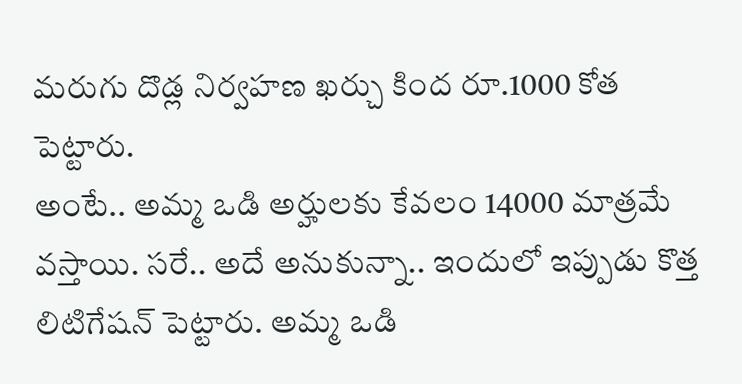మరుగు దొడ్ల నిర్వహణ ఖర్చు కింద రూ.1000 కోత పెట్టారు.
అంటే.. అమ్మ ఒడి అర్హులకు కేవలం 14000 మాత్రమే వస్తాయి. సరే.. అదే అనుకున్నా.. ఇందులో ఇప్పుడు కొత్త లిటిగేషన్ పెట్టారు. అమ్మ ఒడి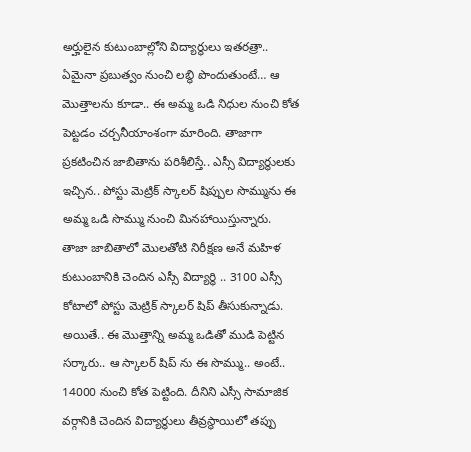అర్హులైన కుటుంబాల్లోని విద్యార్థులు ఇతరత్రా.. ఏమైనా ప్రబుత్వం నుంచి లబ్ధి పొందుతుంటే… ఆ మొత్తాలను కూడా.. ఈ అమ్మ ఒడి నిధుల నుంచి కోత పెట్టడం చర్చనీయాంశంగా మారింది. తాజాగా ప్రకటించిన జాబితాను పరిశీలిస్తే.. ఎస్సీ విద్యార్థులకు ఇచ్చిన.. పోస్టు మెట్రిక్ స్కాలర్ షిప్పుల సొమ్మును ఈ అమ్మ ఒడి సొమ్ము నుంచి మినహాయిస్తున్నారు.
తాజా జాబితాలో మొలతోటి నిరీక్షణ అనే మహిళ కుటుంబానికి చెందిన ఎస్సీ విద్యార్థి .. 3100 ఎస్సీ కోటాలో పోస్టు మెట్రిక్ స్కాలర్ షిప్ తీసుకున్నాడు. అయితే.. ఈ మొత్తాన్ని అమ్మ ఒడితో ముడి పెట్టిన సర్కారు.. ఆ స్కాలర్ షిప్ ను ఈ సొమ్ము.. అంటే.. 14000 నుంచి కోత పెట్టింది. దీనిని ఎస్సీ సామాజిక వర్గానికి చెందిన విద్యార్థులు తీవ్రస్థాయిలో తప్పు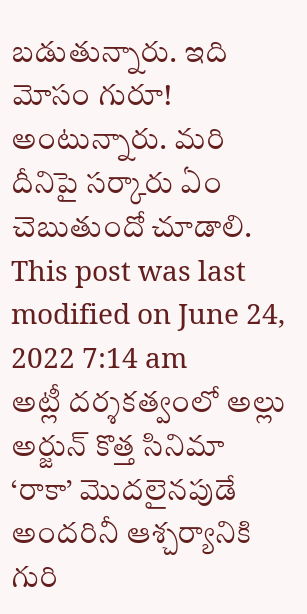బడుతున్నారు. ఇది మోసం గురూ! అంటున్నారు. మరి దీనిపై సర్కారు ఏం చెబుతుందో చూడాలి.
This post was last modified on June 24, 2022 7:14 am
అట్లీ దర్శకత్వంలో అల్లు అర్జున్ కొత్త సినిమా ‘రాకా’ మొదలైనపుడే అందరినీ ఆశ్చర్యానికి గురి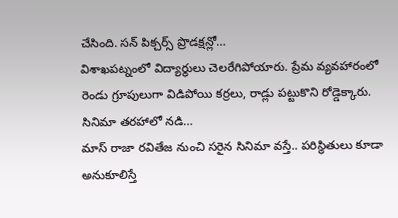చేసింది. సన్ పిక్చర్స్ ప్రొడక్షన్లో…
విశాఖపట్నంలో విద్యార్థులు చెలరేగిపోయారు. ప్రేమ వ్యవహారంలో రెండు గ్రూపులుగా విడిపోయి కర్రలు, రాడ్లు పట్టుకొని రోడ్డెక్కారు. సినిమా తరహాలో నడి…
మాస్ రాజా రవితేజ నుంచి సరైన సినిమా వస్తే.. పరిస్థితులు కూడా అనుకూలిస్తే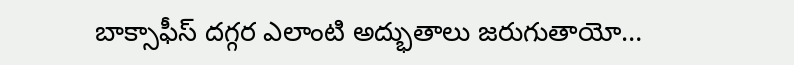బాక్సాఫీస్ దగ్గర ఎలాంటి అద్భుతాలు జరుగుతాయో…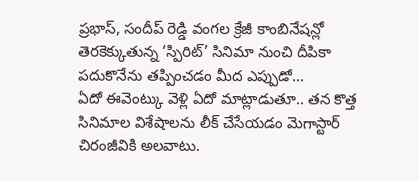ప్రభాస్, సందీప్ రెడ్డి వంగల క్రేజీ కాంబినేషన్లో తెరకెక్కుతున్న ‘స్పిరిట్’ సినిమా నుంచి దీపికా పదుకొనేను తప్పించడం మీద ఎప్పుడో…
ఏదో ఈవెంట్కు వెళ్లి ఏదో మాట్లాడుతూ.. తన కొత్త సినిమాల విశేషాలను లీక్ చేసేయడం మెగాస్టార్ చిరంజీవికి అలవాటు.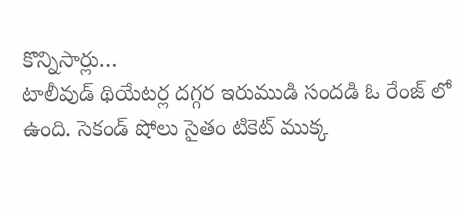కొన్నిసార్లు…
టాలీవుడ్ థియేటర్ల దగ్గర ఇరుముడి సందడి ఓ రేంజ్ లో ఉంది. సెకండ్ షోలు సైతం టికెట్ ముక్క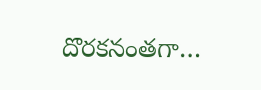దొరకనంతగా…